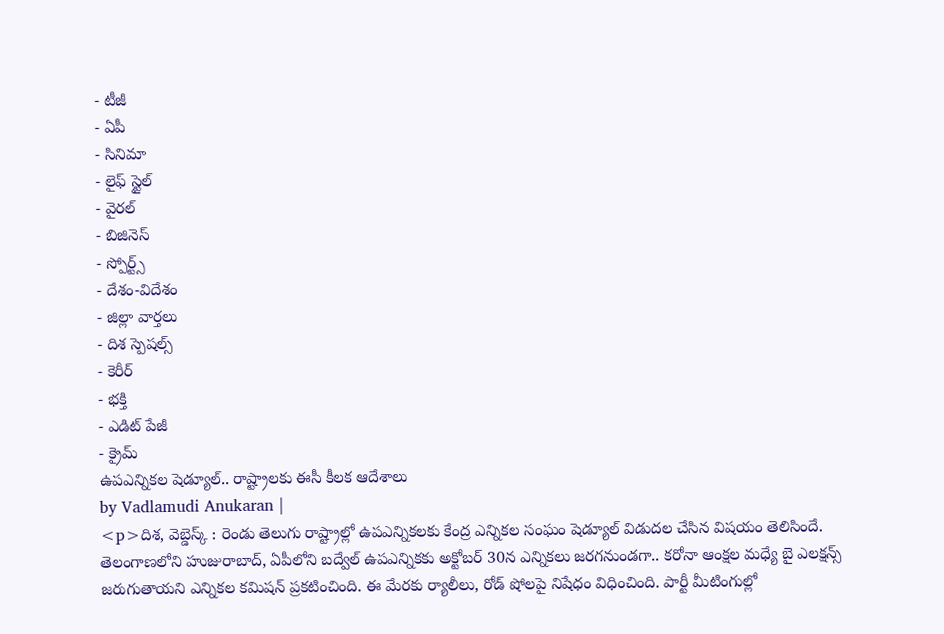- టీజీ
- ఏపీ
- సినిమా
- లైఫ్ స్టైల్
- వైరల్
- బిజినెస్
- స్పోర్ట్స్
- దేశం-విదేశం
- జిల్లా వార్తలు
- దిశ స్పెషల్స్
- కెరీర్
- భక్తి
- ఎడిట్ పేజీ
- క్రైమ్
ఉపఎన్నికల షెడ్యూల్.. రాష్ట్రాలకు ఈసీ కీలక ఆదేశాలు
by Vadlamudi Anukaran |
<p>దిశ, వెబ్డెస్క్ : రెండు తెలుగు రాష్ట్రాల్లో ఉపఎన్నికలకు కేంద్ర ఎన్నికల సంఘం షెడ్యూల్ విడుదల చేసిన విషయం తెలిసిందే. తెలంగాణలోని హుజురాబాద్, ఏపీలోని బద్వేల్ ఉపఎన్నికకు అక్టోబర్ 30న ఎన్నికలు జరగనుండగా.. కరోనా ఆంక్షల మధ్యే బై ఎలక్షన్స్ జరుగుతాయని ఎన్నికల కమిషన్ ప్రకటించింది. ఈ మేరకు ర్యాలీలు, రోడ్ షోలపై నిషేధం విధించింది. పార్టీ మీటింగుల్లో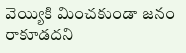వెయ్యికి మించకుండా జనం రాకూడదని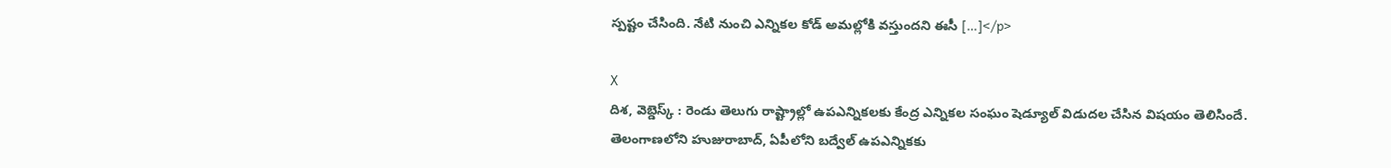స్పష్టం చేసింది. నేటి నుంచి ఎన్నికల కోడ్ అమల్లోకి వస్తుందని ఈసీ […]</p>

X
దిశ, వెబ్డెస్క్ : రెండు తెలుగు రాష్ట్రాల్లో ఉపఎన్నికలకు కేంద్ర ఎన్నికల సంఘం షెడ్యూల్ విడుదల చేసిన విషయం తెలిసిందే. తెలంగాణలోని హుజురాబాద్, ఏపీలోని బద్వేల్ ఉపఎన్నికకు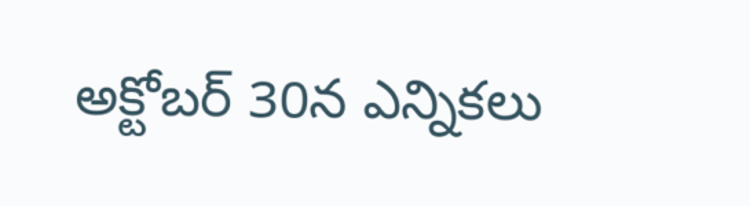అక్టోబర్ 30న ఎన్నికలు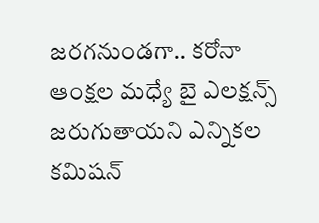జరగనుండగా.. కరోనా ఆంక్షల మధ్యే బై ఎలక్షన్స్ జరుగుతాయని ఎన్నికల కమిషన్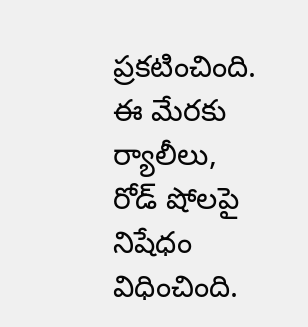ప్రకటించింది. ఈ మేరకు ర్యాలీలు, రోడ్ షోలపై నిషేధం విధించింది.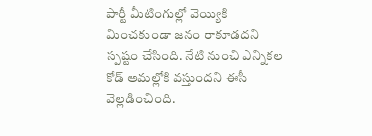పార్టీ మీటింగుల్లో వెయ్యికి మించకుండా జనం రాకూడదని స్పష్టం చేసింది. నేటి నుంచి ఎన్నికల కోడ్ అమల్లోకి వస్తుందని ఈసీ వెల్లడించింది.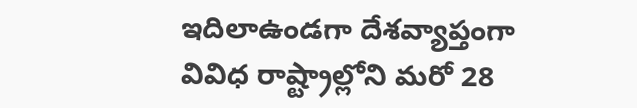ఇదిలాఉండగా దేశవ్యాప్తంగా వివిధ రాష్ట్రాల్లోని మరో 28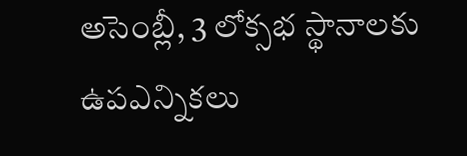అసెంబ్లీ, 3 లోక్సభ స్థానాలకు ఉపఎన్నికలు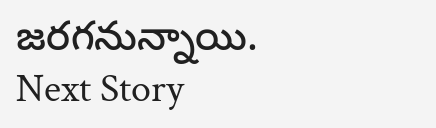జరగనున్నాయి.
Next Story